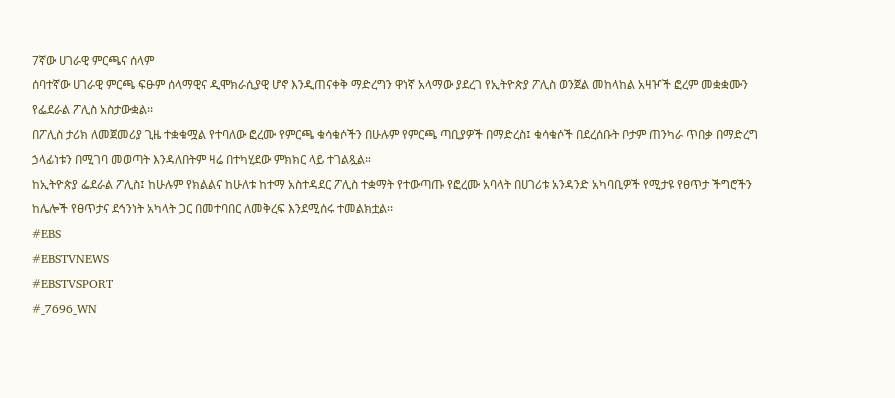7ኛው ሀገራዊ ምርጫና ሰላም
ሰባተኛው ሀገራዊ ምርጫ ፍፁም ሰላማዊና ዲሞክራሲያዊ ሆኖ እንዲጠናቀቅ ማድረግን ዋነኛ አላማው ያደረገ የኢትዮጵያ ፖሊስ ወንጀል መከላከል አዛዦች ፎረም መቋቋሙን የፌደራል ፖሊስ አስታውቋል፡፡
በፖሊስ ታሪክ ለመጀመሪያ ጊዜ ተቋቁሟል የተባለው ፎረሙ የምርጫ ቁሳቁሶችን በሁሉም የምርጫ ጣቢያዎች በማድረስ፤ ቁሳቁሶች በደረሰቡት ቦታም ጠንካራ ጥበቃ በማድረግ ኃላፊነቱን በሚገባ መወጣት እንዳለበትም ዛሬ በተካሂደው ምክክር ላይ ተገልጿል።
ከኢትዮጵያ ፌደራል ፖሊስ፤ ከሁሉም የክልልና ከሁለቱ ከተማ አስተዳደር ፖሊስ ተቋማት የተውጣጡ የፎረሙ አባላት በሀገሪቱ አንዳንድ አካባቢዎች የሚታዩ የፀጥታ ችግሮችን ከሌሎች የፀጥታና ደኅንነት አካላት ጋር በመተባበር ለመቅረፍ እንደሚሰሩ ተመልክቷል፡፡
#EBS
#EBSTVNEWS
#EBSTVSPORT
#_7696_WN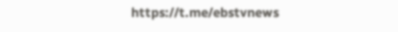https://t.me/ebstvnews